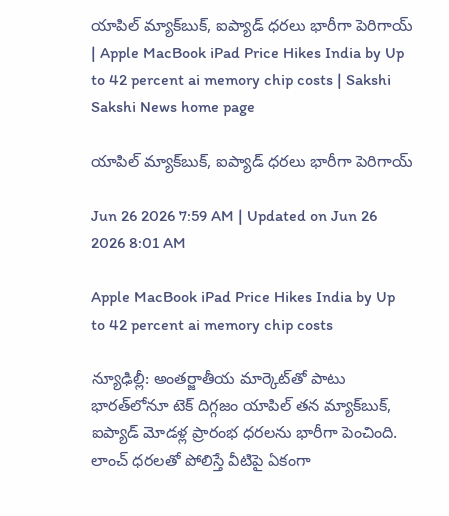యాపిల్‌ మ్యాక్‌బుక్, ఐప్యాడ్‌ ధరలు భారీగా పెరిగాయ్‌ | Apple MacBook iPad Price Hikes India by Up to 42 percent ai memory chip costs | Sakshi
Sakshi News home page

యాపిల్‌ మ్యాక్‌బుక్, ఐప్యాడ్‌ ధరలు భారీగా పెరిగాయ్‌

Jun 26 2026 7:59 AM | Updated on Jun 26 2026 8:01 AM

Apple MacBook iPad Price Hikes India by Up to 42 percent ai memory chip costs

న్యూఢిల్లీ: అంతర్జాతీయ మార్కెట్‌తో పాటు భారత్‌లోనూ టెక్‌ దిగ్గజం యాపిల్‌ తన మ్యాక్‌బుక్, ఐప్యాడ్‌ మోడళ్ల ప్రారంభ ధరలను భారీగా పెంచింది. లాంచ్‌ ధరలతో పోలిస్తే వీటిపై ఏకంగా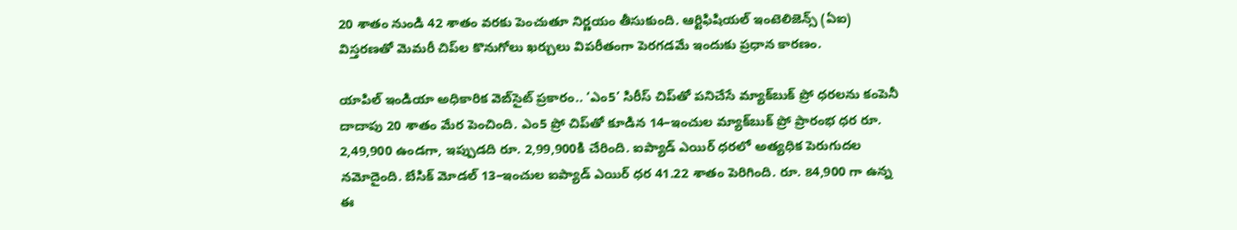20 శాతం నుండి 42 శాతం వరకు పెంచుతూ నిర్ణయం తీసుకుంది. ఆర్టిఫిషియల్‌ ఇంటెలిజెన్స్‌ (ఏఐ) విస్తరణతో మెమరీ చిప్‌ల కొనుగోలు ఖర్చులు విపరీతంగా పెరగడమే ఇందుకు ప్రధాన కారణం.

యాపిల్‌ ఇండియా అధికారిక వెబ్‌సైట్‌ ప్రకారం.. ‘ఎం5’ సిరీస్‌ చిప్‌తో పనిచేసే మ్యాక్‌బుక్‌ ప్రో ధరలను కంపెనీ దాదాపు 20 శాతం మేర పెంచింది. ఎం5 ప్రో చిప్‌తో కూడిన 14–ఇంచుల మ్యాక్‌బుక్‌ ప్రో ప్రారంభ ధర రూ. 2,49,900 ఉండగా, ఇప్పుడది రూ. 2,99,900కి చేరింది. ఐప్యాడ్‌ ఎయిర్‌ ధరలో అత్యధిక పెరుగుదల నమోదైంది. బేసిక్‌ మోడల్‌ 13–ఇంచుల ఐప్యాడ్‌ ఎయిర్‌ ధర 41.22 శాతం పెరిగింది. రూ. 84,900 గా ఉన్న ఈ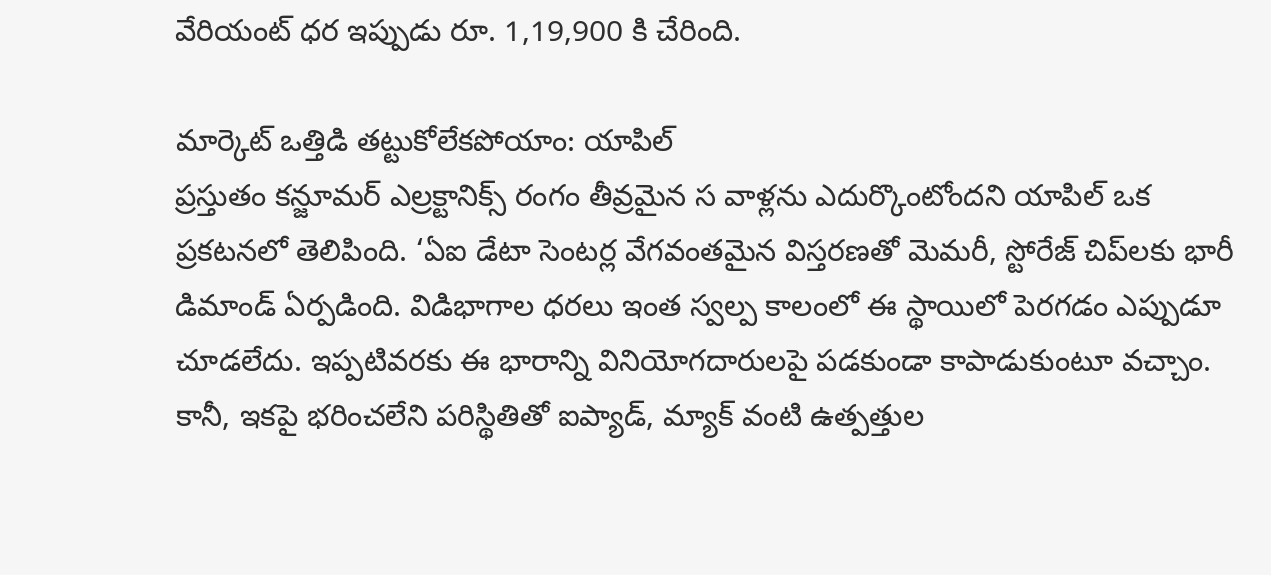వేరియంట్‌ ధర ఇప్పుడు రూ. 1,19,900 కి చేరింది.

మార్కెట్‌ ఒత్తిడి తట్టుకోలేకపోయాం: యాపిల్‌
ప్రస్తుతం కన్జూమర్‌ ఎల్రక్టానిక్స్‌ రంగం తీవ్రమైన స వాళ్లను ఎదుర్కొంటోందని యాపిల్‌ ఒక ప్రకటనలో తెలిపింది. ‘ఏఐ డేటా సెంటర్ల వేగవంతమైన విస్తరణతో మెమరీ, స్టోరేజ్‌ చిప్‌లకు భారీ డిమాండ్‌ ఏర్పడింది. విడిభాగాల ధరలు ఇంత స్వల్ప కాలంలో ఈ స్థాయిలో పెరగడం ఎప్పుడూ చూడలేదు. ఇప్పటివరకు ఈ భారాన్ని వినియోగదారులపై పడకుండా కాపాడుకుంటూ వచ్చాం. కానీ, ఇకపై భరించలేని పరిస్థితితో ఐప్యాడ్, మ్యాక్‌ వంటి ఉత్పత్తుల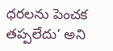ధరలను పెంచక తప్పలేదు’ అని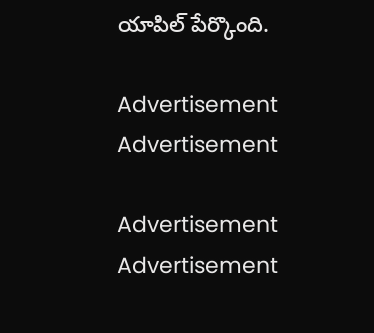యాపిల్‌ పేర్కొంది.

Advertisement
Advertisement

Advertisement
Advertisement